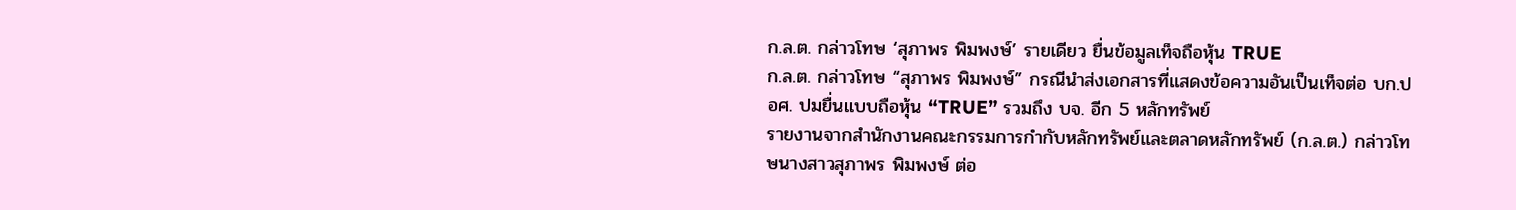ก.ล.ต. กล่าวโทษ ‘สุภาพร พิมพงษ์’ รายเดียว ยื่นข้อมูลเท็จถือหุ้น TRUE
ก.ล.ต. กล่าวโทษ “สุภาพร พิมพงษ์” กรณีนำส่งเอกสารที่แสดงข้อความอันเป็นเท็จต่อ บก.ปอศ. ปมยื่นแบบถือหุ้น “TRUE” รวมถึง บจ. อีก 5 หลักทรัพย์
รายงานจากสำนักงานคณะกรรมการกำกับหลักทรัพย์และตลาดหลักทรัพย์ (ก.ล.ต.) กล่าวโทษนางสาวสุภาพร พิมพงษ์ ต่อ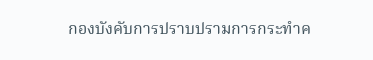กองบังคับการปราบปรามการกระทำค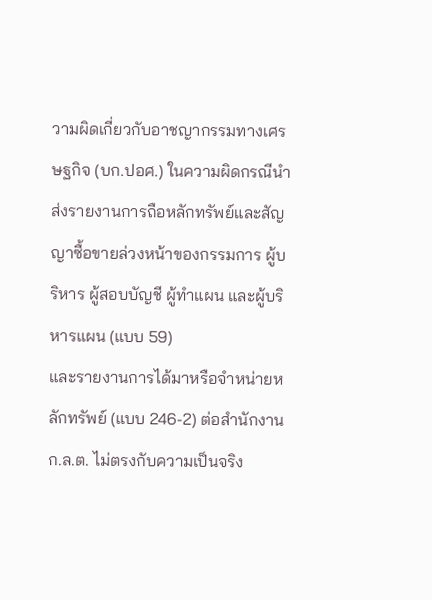วามผิดเกี่ยวกับอาชญากรรมทางเศรษฐกิจ (บก.ปอศ.) ในความผิดกรณีนำส่งรายงานการถือหลักทรัพย์และสัญญาซื้อขายล่วงหน้าของกรรมการ ผู้บริหาร ผู้สอบบัญชี ผู้ทำแผน และผู้บริหารแผน (แบบ 59)
และรายงานการได้มาหรือจำหน่ายหลักทรัพย์ (แบบ 246-2) ต่อสำนักงาน ก.ล.ต. ไม่ตรงกับความเป็นจริง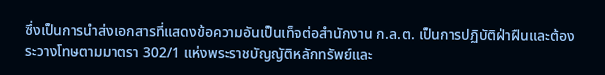ซึ่งเป็นการนำส่งเอกสารที่แสดงข้อความอันเป็นเท็จต่อสำนักงาน ก.ล.ต. เป็นการปฏิบัติฝ่าฝืนและต้องระวางโทษตามมาตรา 302/1 แห่งพระราชบัญญัติหลักทรัพย์และ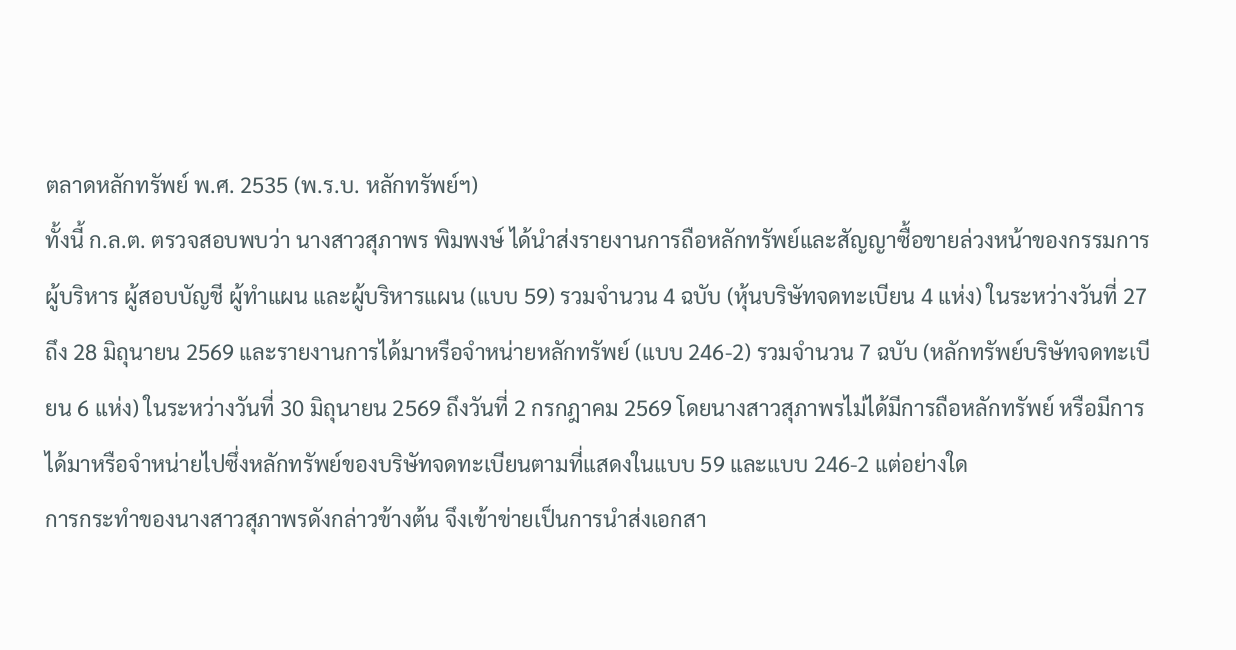ตลาดหลักทรัพย์ พ.ศ. 2535 (พ.ร.บ. หลักทรัพย์ฯ)
ทั้งนี้ ก.ล.ต. ตรวจสอบพบว่า นางสาวสุภาพร พิมพงษ์ ได้นำส่งรายงานการถือหลักทรัพย์และสัญญาซื้อขายล่วงหน้าของกรรมการ ผู้บริหาร ผู้สอบบัญชี ผู้ทำแผน และผู้บริหารแผน (แบบ 59) รวมจำนวน 4 ฉบับ (หุ้นบริษัทจดทะเบียน 4 แห่ง) ในระหว่างวันที่ 27 ถึง 28 มิถุนายน 2569 และรายงานการได้มาหรือจำหน่ายหลักทรัพย์ (แบบ 246-2) รวมจำนวน 7 ฉบับ (หลักทรัพย์บริษัทจดทะเบียน 6 แห่ง) ในระหว่างวันที่ 30 มิถุนายน 2569 ถึงวันที่ 2 กรกฎาคม 2569 โดยนางสาวสุภาพรไม่ได้มีการถือหลักทรัพย์ หรือมีการได้มาหรือจำหน่ายไปซึ่งหลักทรัพย์ของบริษัทจดทะเบียนตามที่แสดงในแบบ 59 และแบบ 246-2 แต่อย่างใด
การกระทำของนางสาวสุภาพรดังกล่าวข้างต้น จึงเข้าข่ายเป็นการนำส่งเอกสา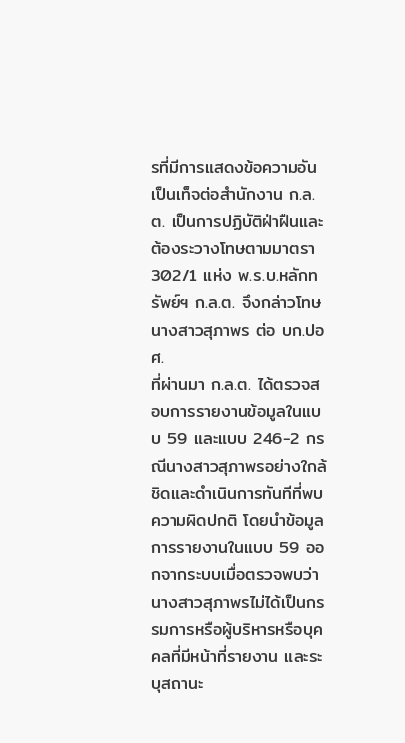รที่มีการแสดงข้อความอันเป็นเท็จต่อสำนักงาน ก.ล.ต. เป็นการปฏิบัติฝ่าฝืนและต้องระวางโทษตามมาตรา 302/1 แห่ง พ.ร.บ.หลักทรัพย์ฯ ก.ล.ต. จึงกล่าวโทษนางสาวสุภาพร ต่อ บก.ปอศ.
ที่ผ่านมา ก.ล.ต. ได้ตรวจสอบการรายงานข้อมูลในแบบ 59 และแบบ 246-2 กรณีนางสาวสุภาพรอย่างใกล้ชิดและดำเนินการทันทีที่พบความผิดปกติ โดยนำข้อมูลการรายงานในแบบ 59 ออกจากระบบเมื่อตรวจพบว่า นางสาวสุภาพรไม่ได้เป็นกรรมการหรือผู้บริหารหรือบุคคลที่มีหน้าที่รายงาน และระบุสถานะ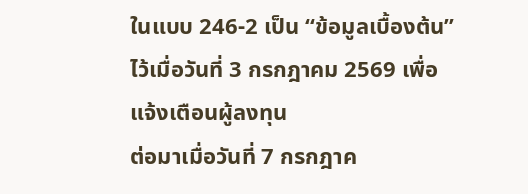ในแบบ 246-2 เป็น “ข้อมูลเบื้องต้น” ไว้เมื่อวันที่ 3 กรกฎาคม 2569 เพื่อแจ้งเตือนผู้ลงทุน
ต่อมาเมื่อวันที่ 7 กรกฎาค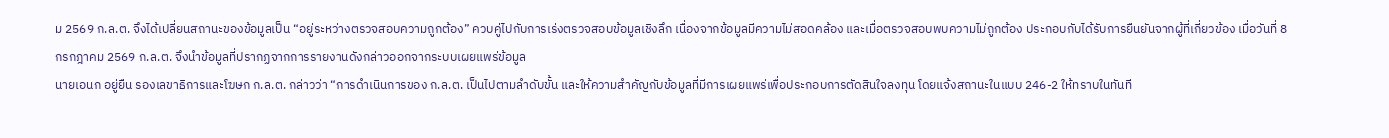ม 2569 ก.ล.ต. จึงได้เปลี่ยนสถานะของข้อมูลเป็น “อยู่ระหว่างตรวจสอบความถูกต้อง” ควบคู่ไปกับการเร่งตรวจสอบข้อมูลเชิงลึก เนื่องจากข้อมูลมีความไม่สอดคล้อง และเมื่อตรวจสอบพบความไม่ถูกต้อง ประกอบกับได้รับการยืนยันจากผู้ที่เกี่ยวข้อง เมื่อวันที่ 8 กรกฎาคม 2569 ก.ล.ต. จึงนำข้อมูลที่ปรากฏจากการรายงานดังกล่าวออกจากระบบเผยแพร่ข้อมูล
นายเอนก อยู่ยืน รองเลขาธิการและโฆษก ก.ล.ต. กล่าวว่า “การดำเนินการของ ก.ล.ต. เป็นไปตามลำดับขั้น และให้ความสำคัญกับข้อมูลที่มีการเผยแพร่เพื่อประกอบการตัดสินใจลงทุน โดยแจ้งสถานะในแบบ 246-2 ให้ทราบในทันที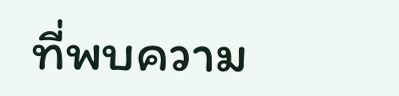ที่พบความ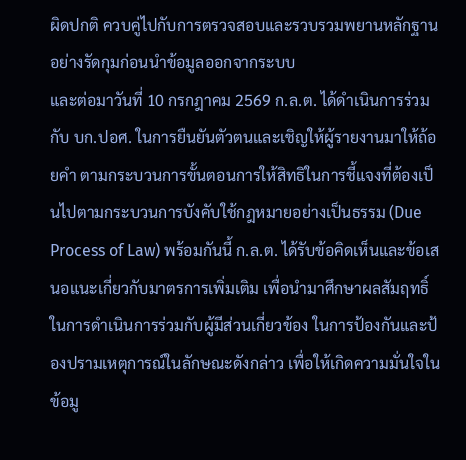ผิดปกติ ควบคู่ไปกับการตรวจสอบและรวบรวมพยานหลักฐานอย่างรัดกุมก่อนนำข้อมูลออกจากระบบ
และต่อมาวันที่ 10 กรกฎาคม 2569 ก.ล.ต. ได้ดำเนินการร่วมกับ บก.ปอศ. ในการยืนยันตัวตนและเชิญให้ผู้รายงานมาให้ถ้อยคำ ตามกระบวนการขั้นตอนการให้สิทธิในการชี้แจงที่ต้องเป็นไปตามกระบวนการบังคับใช้กฎหมายอย่างเป็นธรรม (Due Process of Law) พร้อมกันนี้ ก.ล.ต. ได้รับข้อคิดเห็นและข้อเสนอแนะเกี่ยวกับมาตรการเพิ่มเติม เพื่อนำมาศึกษาผลสัมฤทธิ์ในการดำเนินการร่วมกับผู้มีส่วนเกี่ยวข้อง ในการป้องกันและป้องปรามเหตุการณ์ในลักษณะดังกล่าว เพื่อให้เกิดความมั่นใจในข้อมู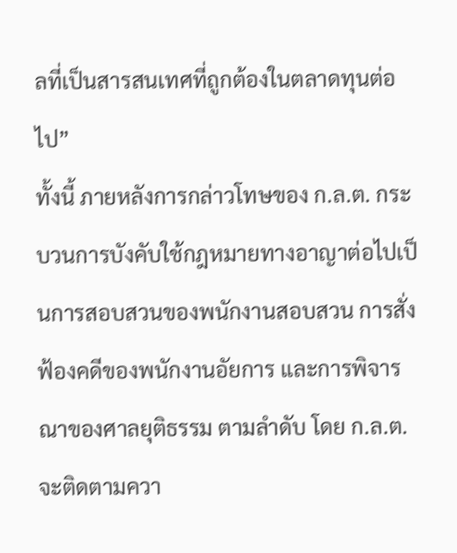ลที่เป็นสารสนเทศที่ถูกต้องในตลาดทุนต่อไป”
ทั้งนี้ ภายหลังการกล่าวโทษของ ก.ล.ต. กระบวนการบังคับใช้กฎหมายทางอาญาต่อไปเป็นการสอบสวนของพนักงานสอบสวน การสั่งฟ้องคดีของพนักงานอัยการ และการพิจารณาของศาลยุติธรรม ตามลำดับ โดย ก.ล.ต. จะติดตามควา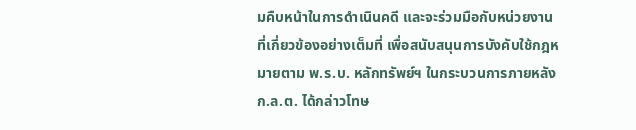มคืบหน้าในการดำเนินคดี และจะร่วมมือกับหน่วยงานที่เกี่ยวข้องอย่างเต็มที่ เพื่อสนับสนุนการบังคับใช้กฎหมายตาม พ.ร.บ. หลักทรัพย์ฯ ในกระบวนการภายหลัง ก.ล.ต. ได้กล่าวโทษ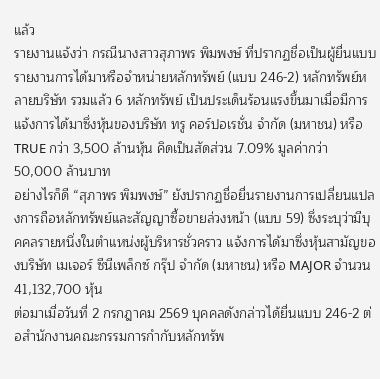แล้ว
รายงานแจ้งว่า กรณีนางสาวสุภาพร พิมพงษ์ ที่ปรากฏชื่อเป็นผู้ยื่นแบบรายงานการได้มาหรือจำหน่ายหลักทรัพย์ (แบบ 246-2) หลักทรัพย์หลายบริษัท รวมแล้ว 6 หลักทรัพย์ เป็นประเด็นร้อนแรงขึ้นมาเมื่อมีการแจ้งการได้มาซึ่งหุ้นของบริษัท ทรู คอร์ปอเรชั่น จำกัด (มหาชน) หรือ TRUE กว่า 3,500 ล้านหุ้น คิดเป็นสัดส่วน 7.09% มูลค่ากว่า 50,000 ล้านบาท
อย่างไรก็ดี “สุภาพร พิมพงษ์” ยังปรากฏชื่อยื่นรายงานการเปลี่ยนแปลงการถือหลักทรัพย์และสัญญาซื้อขายล่วงหน้า (แบบ 59) ซึ่งระบุว่ามีบุคคลรายหนึ่งในตำแหน่งผู้บริหารชั่วคราว แจ้งการได้มาซึ่งหุ้นสามัญของบริษัท เมเจอร์ ซีนีเพล็กซ์ กรุ๊ป จำกัด (มหาชน) หรือ MAJOR จำนวน 41,132,700 หุ้น
ต่อมาเมื่อวันที่ 2 กรกฎาคม 2569 บุคคลดังกล่าวได้ยื่นแบบ 246-2 ต่อสำนักงานคณะกรรมการกำกับหลักทรัพ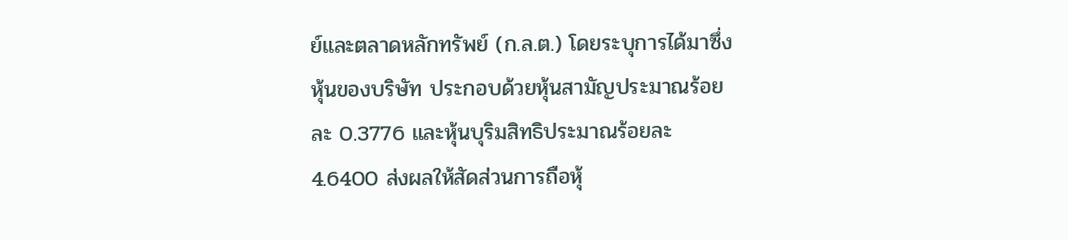ย์และตลาดหลักทรัพย์ (ก.ล.ต.) โดยระบุการได้มาซึ่งหุ้นของบริษัท ประกอบด้วยหุ้นสามัญประมาณร้อยละ 0.3776 และหุ้นบุริมสิทธิประมาณร้อยละ 4.6400 ส่งผลให้สัดส่วนการถือหุ้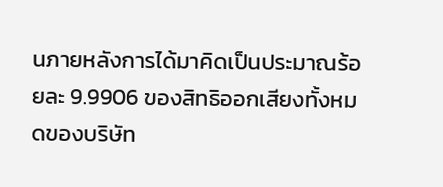นภายหลังการได้มาคิดเป็นประมาณร้อยละ 9.9906 ของสิทธิออกเสียงทั้งหมดของบริษัท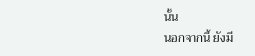นั้น
นอกจากนี้ ยังมี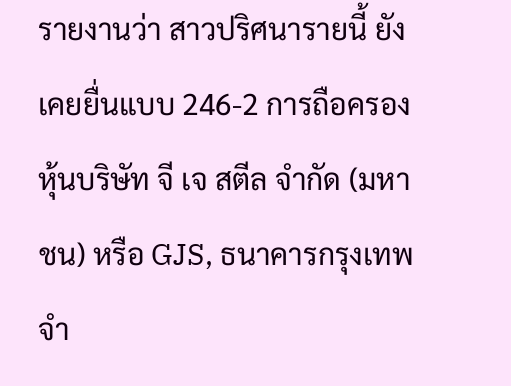รายงานว่า สาวปริศนารายนี้ ยังเคยยื่นแบบ 246-2 การถือครองหุ้นบริษัท จี เจ สตีล จำกัด (มหาชน) หรือ GJS, ธนาคารกรุงเทพ จำ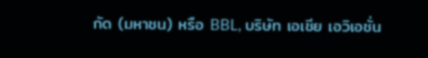กัด (มหาชน) หรือ BBL, บริษัท เอเชีย เอวิเอชั่น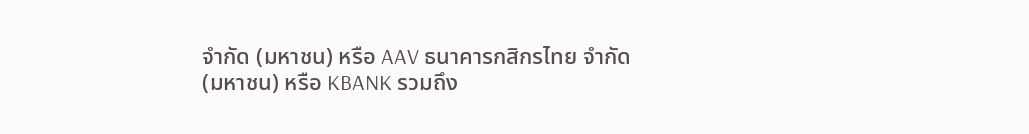จำกัด (มหาชน) หรือ AAV ธนาคารกสิกรไทย จำกัด (มหาชน) หรือ KBANK รวมถึง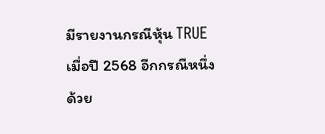มีรายงานกรณีหุ้น TRUE เมื่อปี 2568 อีกกรณีหนึ่งด้วย